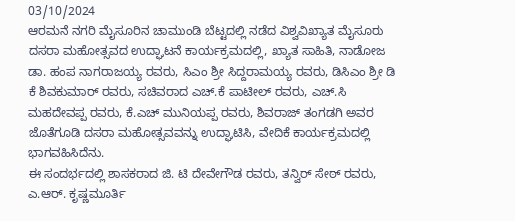03/10/2024
ಆರಮನೆ ನಗರಿ ಮೈಸೂರಿನ ಚಾಮುಂಡಿ ಬೆಟ್ಟದಲ್ಲಿ ನಡೆದ ವಿಶ್ವವಿಖ್ಯಾತ ಮೈಸೂರು ದಸರಾ ಮಹೋತ್ಸವದ ಉದ್ಘಾಟನೆ ಕಾರ್ಯಕ್ರಮದಲ್ಲಿ, ಖ್ಯಾತ ಸಾಹಿತಿ, ನಾಡೋಜ ಡಾ. ಹಂಪ ನಾಗರಾಜಯ್ಯ ರವರು, ಸಿಎಂ ಶ್ರೀ ಸಿದ್ದರಾಮಯ್ಯ ರವರು, ಡಿಸಿಎಂ ಶ್ರೀ ಡಿ ಕೆ ಶಿವಕುಮಾರ್ ರವರು, ಸಚಿವರಾದ ಎಚ್.ಕೆ ಪಾಟೀಲ್ ರವರು, ಎಚ್.ಸಿ ಮಹದೇವಪ್ಪ ರವರು, ಕೆ.ಎಚ್ ಮುನಿಯಪ್ಪ ರವರು, ಶಿವರಾಜ್ ತಂಗಡಗಿ ಅವರ ಜೊತೆಗೂಡಿ ದಸರಾ ಮಹೋತ್ಸವವನ್ನು ಉದ್ಘಾಟಿಸಿ, ವೇದಿಕೆ ಕಾರ್ಯಕ್ರಮದಲ್ಲಿ ಭಾಗವಹಿಸಿದೆನು.
ಈ ಸಂದರ್ಭದಲ್ಲಿ ಶಾಸಕರಾದ ಜಿ. ಟಿ ದೇವೇಗೌಡ ರವರು, ತನ್ವಿರ್ ಸೇಠ್ ರವರು, ಎ.ಆರ್. ಕೃಷ್ಣಮೂರ್ತಿ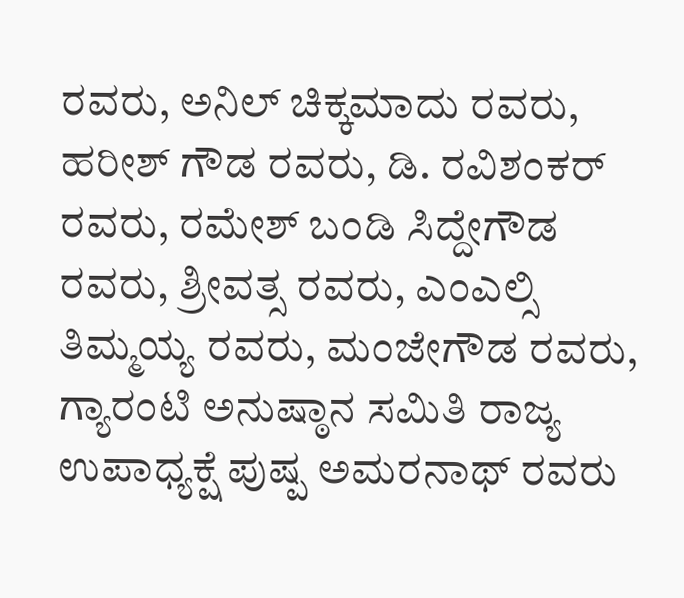ರವರು, ಅನಿಲ್ ಚಿಕ್ಕಮಾದು ರವರು, ಹರೀಶ್ ಗೌಡ ರವರು, ಡಿ. ರವಿಶಂಕರ್ ರವರು, ರಮೇಶ್ ಬಂಡಿ ಸಿದ್ದೇಗೌಡ ರವರು, ಶ್ರೀವತ್ಸ ರವರು, ಎಂಎಲ್ಸಿ ತಿಮ್ಮಯ್ಯ ರವರು, ಮಂಜೇಗೌಡ ರವರು, ಗ್ಯಾರಂಟಿ ಅನುಷ್ಠಾನ ಸಮಿತಿ ರಾಜ್ಯ ಉಪಾಧ್ಯಕ್ಷೆ ಪುಷ್ಪ ಅಮರನಾಥ್ ರವರು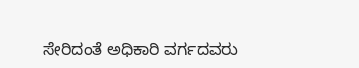ಸೇರಿದಂತೆ ಅಧಿಕಾರಿ ವರ್ಗದವರು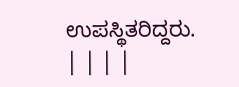ಉಪಸ್ಥಿತರಿದ್ದರು.
| | | |